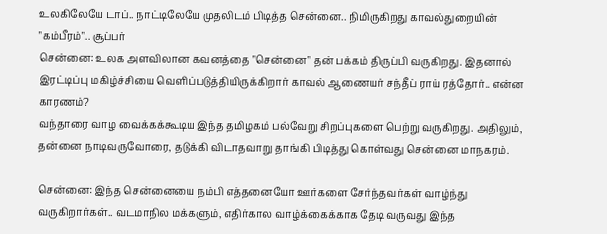உலகிலேயே டாப்.. நாட்டிலேயே முதலிடம் பிடித்த சென்னை.. நிமிருகிறது காவல்துறையின் "கம்பீரம்".. சூப்பர்
சென்னை: உலக அளவிலான கவனத்தை "சென்னை" தன் பக்கம் திருப்பி வருகிறது. இதனால் இரட்டிப்பு மகிழ்ச்சியை வெளிப்படுத்தியிருக்கிறார் காவல் ஆணையர் சந்தீப் ராய் ரத்தோர்.. என்ன காரணம்?
வந்தாரை வாழ வைக்கக்கூடிய இந்த தமிழகம் பல்வேறு சிறப்புகளை பெற்று வருகிறது. அதிலும், தன்னை நாடிவருவோரை, தடுக்கி விடாதவாறு தாங்கி பிடித்து கொள்வது சென்னை மாநகரம்.

சென்னை: இந்த சென்னையை நம்பி எத்தனையோ ஊர்களை சேர்ந்தவர்கள் வாழ்ந்து வருகிறார்கள்.. வடமாநில மக்களும், எதிர்கால வாழ்க்கைக்காக தேடி வருவது இந்த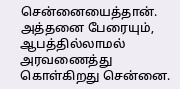சென்னையைத்தான். அத்தனை பேரையும், ஆபத்தில்லாமல் அரவணைத்து கொள்கிறது சென்னை.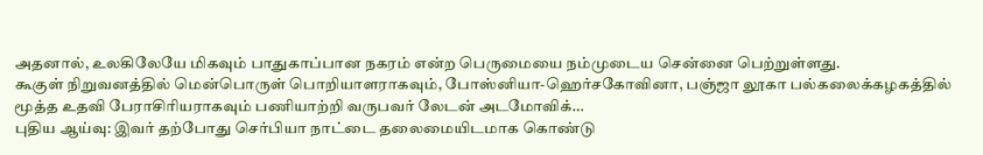அதனால், உலகிலேயே மிகவும் பாதுகாப்பான நகரம் என்ற பெருமையை நம்முடைய சென்னை பெற்றுள்ளது.
கூகுள் நிறுவனத்தில் மென்பொருள் பொறியாளராகவும், போஸ்னியா-ஹெர்சகோவினா, பஞ்ஜா லூகா பல்கலைக்கழகத்தில் மூத்த உதவி பேராசிரியராகவும் பணியாற்றி வருபவர் லேடன் அடமோவிக்...
புதிய ஆய்வு: இவர் தற்போது செர்பியா நாட்டை தலைமையிடமாக கொண்டு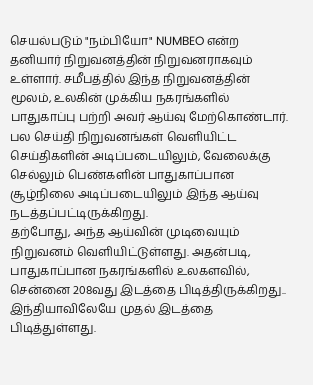செயல்படும் "நம்பியோ" NUMBEO என்ற தனியார் நிறுவனத்தின் நிறுவனராகவும் உள்ளார். சமீபத்தில் இந்த நிறுவனத்தின் மூலம், உலகின் முக்கிய நகரங்களில் பாதுகாப்பு பற்றி அவர் ஆய்வு மேற்கொண்டார். பல செய்தி நிறுவனங்கள் வெளியிட்ட செய்திகளின் அடிப்படையிலும், வேலைக்கு செல்லும் பெண்களின் பாதுகாப்பான சூழ்நிலை அடிப்படையிலும் இந்த ஆய்வு நடத்தப்பட்டிருக்கிறது.
தற்போது, அந்த ஆய்வின் முடிவையும் நிறுவனம் வெளியிட்டுள்ளது. அதன்படி, பாதுகாப்பான நகரங்களில் உலகளவில், சென்னை 208வது இடத்தை பிடித்திருக்கிறது.. இந்தியாவிலேயே முதல் இடத்தை பிடித்துள்ளது.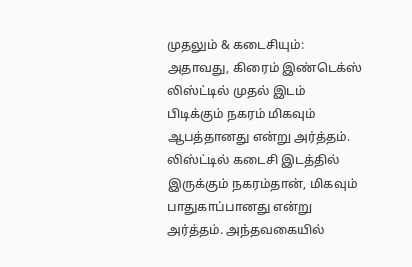முதலும் & கடைசியும்: அதாவது, கிரைம் இண்டெக்ஸ் லிஸ்ட்டில் முதல் இடம் பிடிக்கும் நகரம் மிகவும் ஆபத்தானது என்று அர்த்தம். லிஸ்ட்டில் கடைசி இடத்தில் இருக்கும் நகரம்தான், மிகவும் பாதுகாப்பானது என்று அர்த்தம். அந்தவகையில்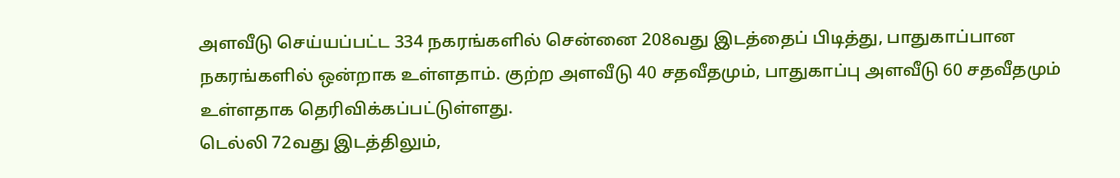அளவீடு செய்யப்பட்ட 334 நகரங்களில் சென்னை 208வது இடத்தைப் பிடித்து, பாதுகாப்பான நகரங்களில் ஒன்றாக உள்ளதாம். குற்ற அளவீடு 40 சதவீதமும், பாதுகாப்பு அளவீடு 60 சதவீதமும் உள்ளதாக தெரிவிக்கப்பட்டுள்ளது.
டெல்லி 72வது இடத்திலும்,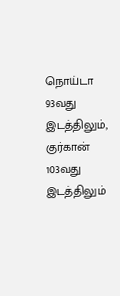நொய்டா 93வது இடத்திலும், குர்கான் 103வது இடத்திலும்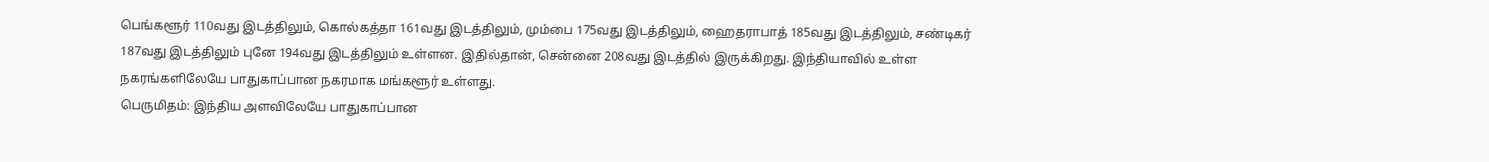பெங்களூர் 110வது இடத்திலும், கொல்கத்தா 161வது இடத்திலும், மும்பை 175வது இடத்திலும், ஹைதராபாத் 185வது இடத்திலும், சண்டிகர் 187வது இடத்திலும் புனே 194வது இடத்திலும் உள்ளன. இதில்தான், சென்னை 208வது இடத்தில் இருக்கிறது. இந்தியாவில் உள்ள நகரங்களிலேயே பாதுகாப்பான நகரமாக மங்களூர் உள்ளது.
பெருமிதம்: இந்திய அளவிலேயே பாதுகாப்பான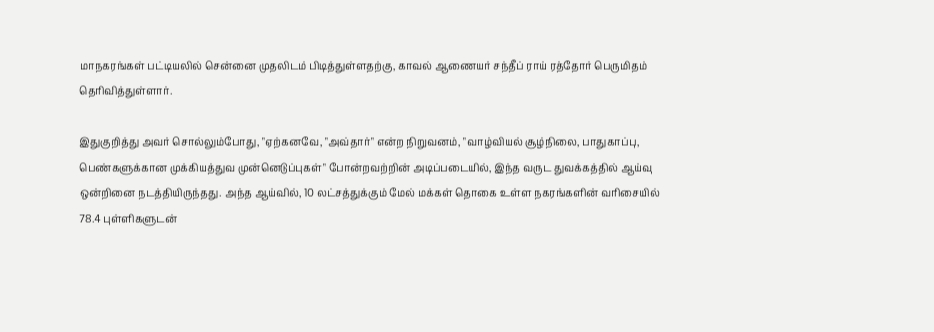மாநகரங்கள் பட்டியலில் சென்னை முதலிடம் பிடித்துள்ளதற்கு, காவல் ஆணையர் சந்தீப் ராய் ரத்தோர் பெருமிதம் தெரிவித்துள்ளார்.

இதுகுறித்து அவர் சொல்லும்போது, "ஏற்கனவே, "அவ்தார்" என்ற நிறுவனம், "வாழ்வியல் சூழ்நிலை, பாதுகாப்பு, பெண்களுக்கான முக்கியத்துவ முன்னெடுப்புகள்" போன்றவற்றின் அடிப்படையில், இந்த வருட துவக்கத்தில் ஆய்வு ஒன்றினை நடத்தியிருந்தது. அந்த ஆய்வில், 10 லட்சத்துக்கும் மேல் மக்கள் தொகை உள்ள நகரங்களின் வரிசையில் 78.4 புள்ளிகளுடன்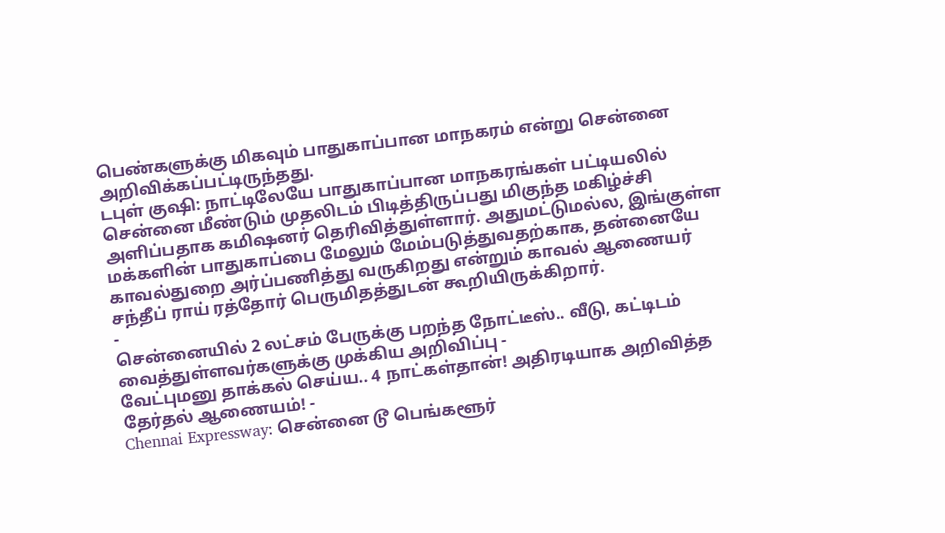பெண்களுக்கு மிகவும் பாதுகாப்பான மாநகரம் என்று சென்னை அறிவிக்கப்பட்டிருந்தது.
டபுள் குஷி: நாட்டிலேயே பாதுகாப்பான மாநகரங்கள் பட்டியலில் சென்னை மீண்டும் முதலிடம் பிடித்திருப்பது மிகுந்த மகிழ்ச்சி அளிப்பதாக கமிஷனர் தெரிவித்துள்ளார். அதுமட்டுமல்ல, இங்குள்ள மக்களின் பாதுகாப்பை மேலும் மேம்படுத்துவதற்காக, தன்னையே காவல்துறை அர்ப்பணித்து வருகிறது என்றும் காவல் ஆணையர் சந்தீப் ராய் ரத்தோர் பெருமிதத்துடன் கூறியிருக்கிறார்.
-
சென்னையில் 2 லட்சம் பேருக்கு பறந்த நோட்டீஸ்.. வீடு, கட்டிடம் வைத்துள்ளவர்களுக்கு முக்கிய அறிவிப்பு -
வேட்புமனு தாக்கல் செய்ய.. 4 நாட்கள்தான்! அதிரடியாக அறிவித்த தேர்தல் ஆணையம்! -
Chennai Expressway: சென்னை டூ பெங்களூர்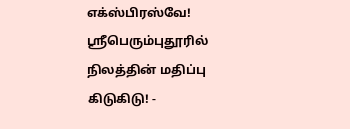எக்ஸ்பிரஸ்வே! ஸ்ரீபெரும்புதூரில் நிலத்தின் மதிப்பு கிடுகிடு! -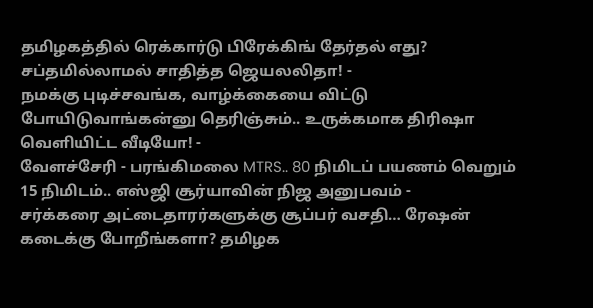தமிழகத்தில் ரெக்கார்டு பிரேக்கிங் தேர்தல் எது? சப்தமில்லாமல் சாதித்த ஜெயலலிதா! -
நமக்கு புடிச்சவங்க, வாழ்க்கையை விட்டு போயிடுவாங்கன்னு தெரிஞ்சும்.. உருக்கமாக திரிஷா வெளியிட்ட வீடியோ! -
வேளச்சேரி - பரங்கிமலை MTRS.. 80 நிமிடப் பயணம் வெறும் 15 நிமிடம்.. எஸ்ஜி சூர்யாவின் நிஜ அனுபவம் -
சர்க்கரை அட்டைதாரர்களுக்கு சூப்பர் வசதி… ரேஷன் கடைக்கு போறீங்களா? தமிழக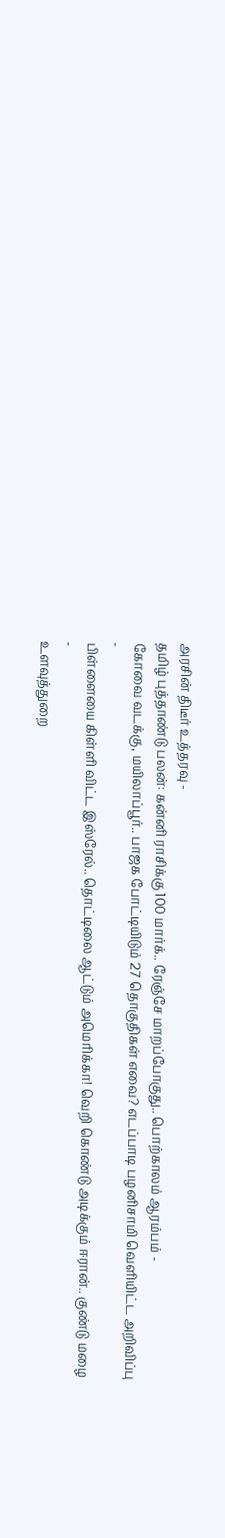அரசின் திடீர் உத்தரவு -
தமிழ் புத்தாண்டு பலன்: கன்னி ராசிக்கு 100 மார்க்.. ரேஞ்சே மாறப்போகுது.. பொற்காலம் ஆரம்பம் -
கோவை வடக்கு, மயிலாப்பூர்.. பாஜக போட்டியிடும் 27 தொகுதிகள் எவை? எடப்பாடி பழனிசாமி வெளியிட்ட அறிவிப்பு -
பிள்ளையை கிள்ளி விட்ட இஸ்ரேல்.. தொட்டிலை ஆட்டும் அமெரிக்கா! வெறி கொண்டு அடிக்கும் ஈரான்.. குண்டு மழை -
உளவுத்துறை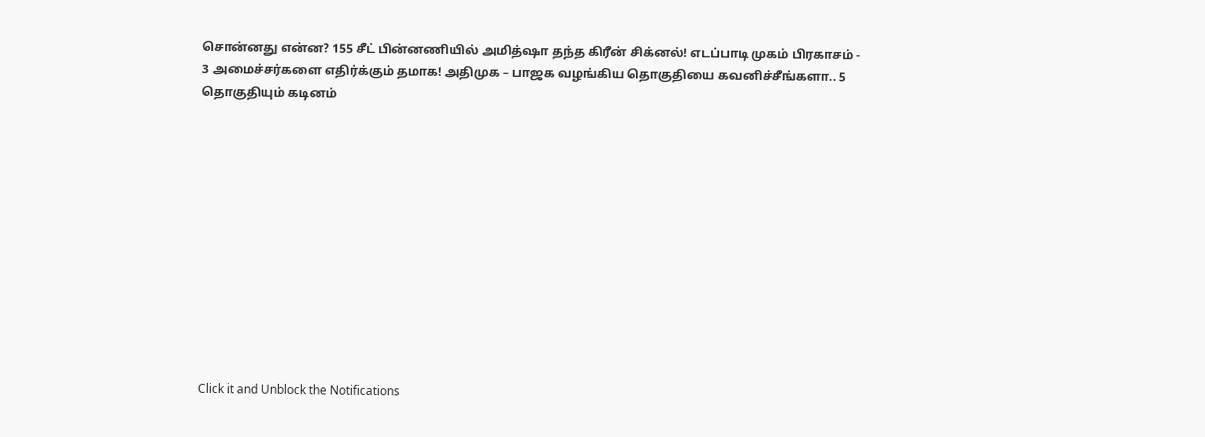சொன்னது என்ன? 155 சீட் பின்னணியில் அமித்ஷா தந்த கிரீன் சிக்னல்! எடப்பாடி முகம் பிரகாசம் -
3 அமைச்சர்களை எதிர்க்கும் தமாக! அதிமுக – பாஜக வழங்கிய தொகுதியை கவனிச்சீங்களா.. 5 தொகுதியும் கடினம்












Click it and Unblock the Notifications